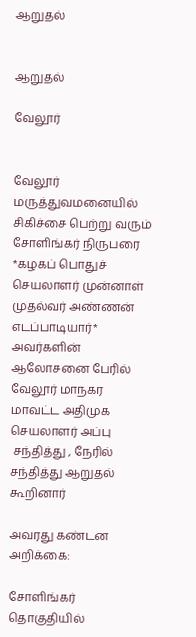ஆறுதல்


ஆறுதல்

வேலூர்


வேலூர் மருத்துவமனையில் சிகிச்சை பெற்று வரும் சோளிங்கர் நிருபரை *கழகப் பொதுச் செயலாளர் முன்னாள் முதல்வர் அண்ணன் எடப்பாடியார்* அவர்களின் ஆலோசனை பேரில் வேலூர் மாநகர மாவட்ட அதிமுக செயலாளர் அப்பு
 சந்தித்து , நேரில் சந்தித்து ஆறுதல் கூறினார்

அவரது கண்டன அறிக்கை:

சோளிங்கர் தொகுதியில்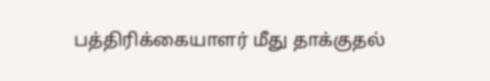பத்திரிக்கையாளர் மீது தாக்குதல்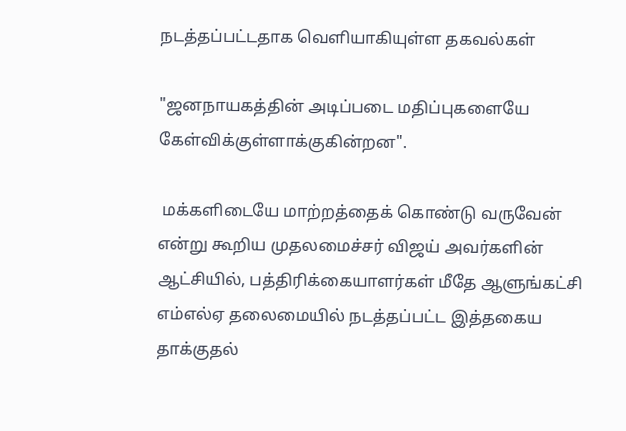நடத்தப்பட்டதாக வெளியாகியுள்ள தகவல்கள்

"ஜனநாயகத்தின் அடிப்படை மதிப்புகளையே கேள்விக்குள்ளாக்குகின்றன".

 மக்களிடையே மாற்றத்தைக் கொண்டு வருவேன் என்று கூறிய முதலமைச்சர் விஜய் அவர்களின் ஆட்சியில், பத்திரிக்கையாளர்கள் மீதே ஆளுங்கட்சி எம்எல்ஏ தலைமையில் நடத்தப்பட்ட இத்தகைய தாக்குதல்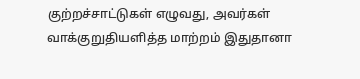குற்றச்சாட்டுகள் எழுவது, அவர்கள் வாக்குறுதியளித்த மாற்றம் இதுதானா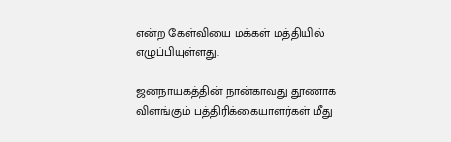என்ற கேள்வியை மக்கள் மத்தியில் எழுப்பியுள்ளது.

ஜனநாயகத்தின் நான்காவது தூணாக விளங்கும் பத்திரிக்கையாளர்கள் மீது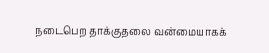நடைபெற தாக்குதலை வன்மையாகக்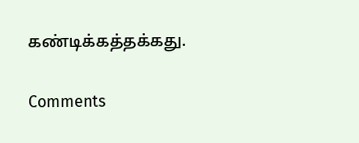கண்டிக்கத்தக்கது.

Comments